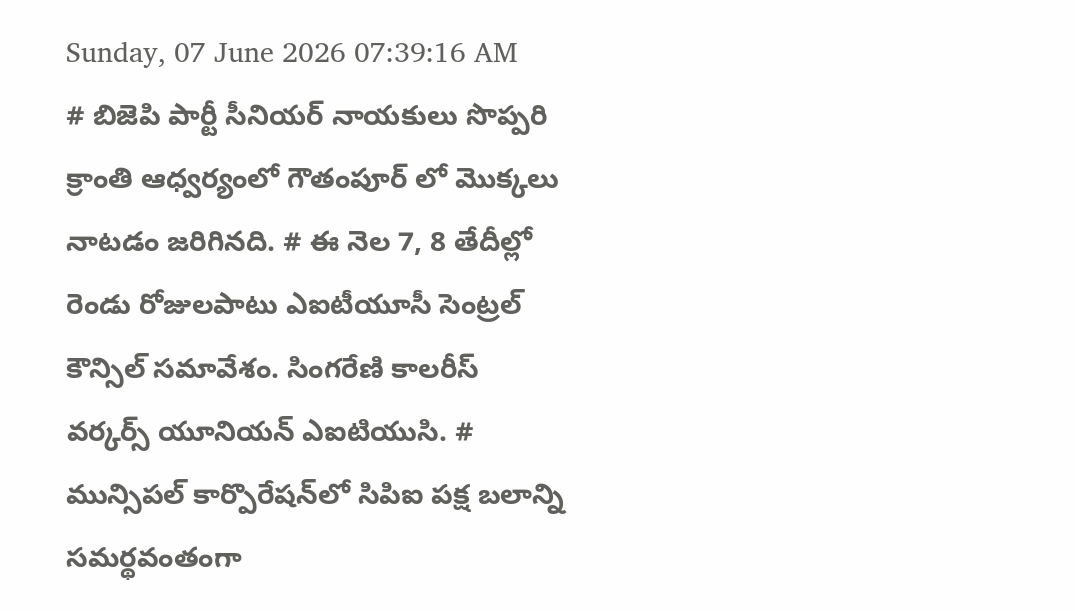Sunday, 07 June 2026 07:39:16 AM
# బిజెపి పార్టీ సీనియర్ నాయకులు సొప్పరి క్రాంతి ఆధ్వర్యంలో గౌతంపూర్ లో మొక్కలు నాటడం జరిగినది. # ఈ నెల 7, 8 తేదీల్లో రెండు రోజులపాటు ఎఐటీయూసీ సెంట్రల్ కౌన్సిల్ సమావేశం. సింగరేణి కాలరీస్ వర్కర్స్ యూనియన్ ఎఐటియుసి. # మున్సిపల్ కార్పొరేషన్‌లో సిపిఐ పక్ష బలాన్ని సమర్థవంతంగా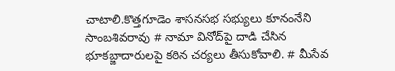చాటాలి.కొత్తగూడెం శాసనసభ సభ్యులు కూనంనేని సాంబశివరావు # నామా వినోద్‌పై దాడి చేసిన భూకబ్జాదారులపై కఠిన చర్యలు తీసుకోవాలి. # మీసేవ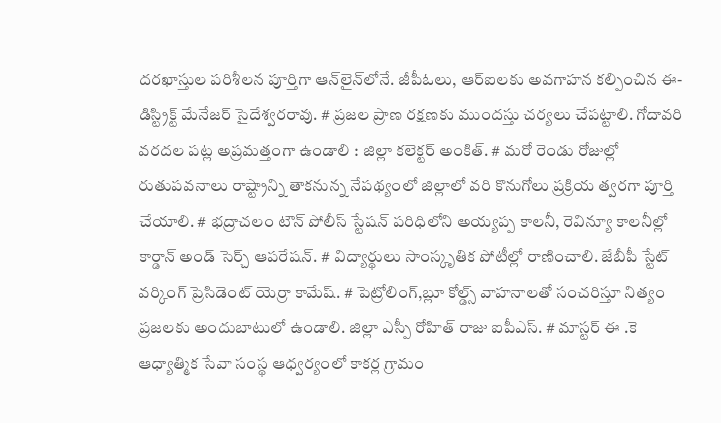దరఖాస్తుల పరిశీలన పూర్తిగా ఆన్‌లైన్‌లోనే. జీపీఓలు, ఆర్‌ఐలకు అవగాహన కల్పించిన ఈ-డిస్ట్రిక్ట్ మేనేజర్ సైదేశ్వరరావు. # ప్రజల ప్రాణ రక్షణకు ముందస్తు చర్యలు చేపట్టాలి. గోదావరి వరదల పట్ల అప్రమత్తంగా ఉండాలి : జిల్లా కలెక్టర్ అంకిత్. # మరో రెండు రోజుల్లో రుతుపవనాలు రాష్ట్రాన్ని తాకనున్న నేపథ్యంలో జిల్లాలో వరి కొనుగోలు ప్రక్రియ త్వరగా పూర్తి చేయాలి. # భద్రాచలం టౌన్ పోలీస్ స్టేషన్ పరిధిలోని అయ్యప్ప కాలనీ, రెవిన్యూ కాలనీల్లో కార్డాన్ అండ్ సెర్చ్ ఆపరేషన్. # విద్యార్థులు సాంస్కృతిక పోటీల్లో రాణించాలి. జేబీపీ స్టేట్ వర్కింగ్ ప్రెసిడెంట్ యెర్రా కామేష్. # పెట్రోలింగ్,బ్లూ కోల్డ్స్ వాహనాలతో సంచరిస్తూ నిత్యం ప్రజలకు అందుబాటులో ఉండాలి. జిల్లా ఎస్పీ రోహిత్ రాజు ఐపీఎస్. # మాస్టర్ ఈ .కె ఆధ్యాత్మిక సేవా సంస్థ ఆధ్వర్యంలో కాకర్ల గ్రామం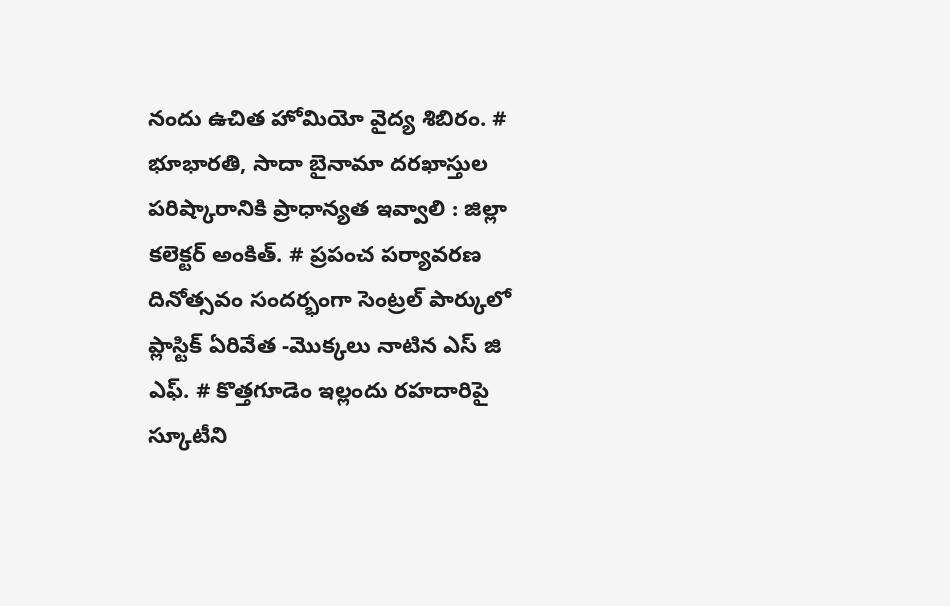నందు ఉచిత హోమియో వైద్య శిబిరం. # భూభారతి, సాదా బైనామా దరఖాస్తుల పరిష్కారానికి ప్రాధాన్యత ఇవ్వాలి : జిల్లా కలెక్టర్ అంకిత్. # ప్రపంచ పర్యావరణ దినోత్సవం సందర్భంగా సెంట్రల్ పార్కులో ప్లాస్టిక్ ఏరివేత -మొక్కలు నాటిన ఎస్ జి ఎఫ్. # కొత్తగూడెం ఇల్లందు రహదారిపై స్కూటీని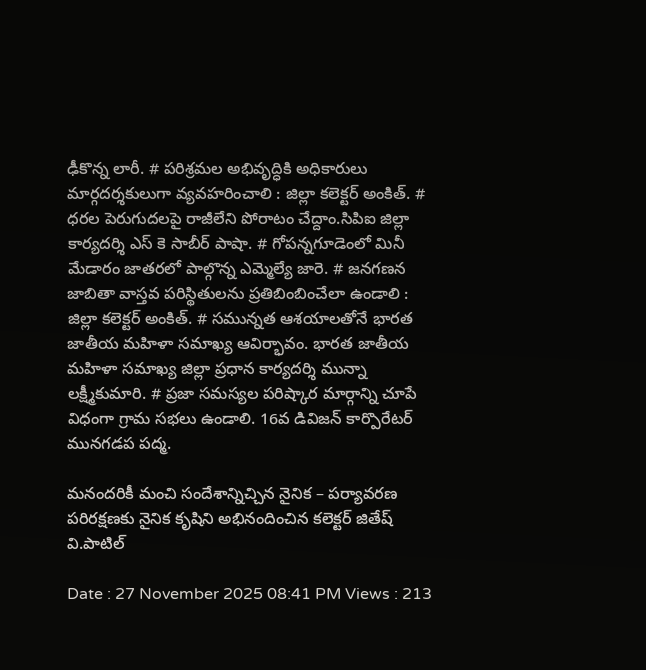ఢీకొన్న లారీ. # పరిశ్రమల అభివృద్ధికి అధికారులు మార్గదర్శకులుగా వ్యవహరించాలి : జిల్లా కలెక్టర్ అంకిత్. # ధరల పెరుగుదలపై రాజీలేని పోరాటం చేద్దాం.సిపిఐ జిల్లా కార్యదర్శి ఎస్ కె సాబీర్ పాషా. # గోపన్నగూడెంలో మినీ మేడారం జాతరలో పాల్గొన్న ఎమ్మెల్యే జారె. # జనగణన జాబితా వాస్తవ పరిస్థితులను ప్రతిబింబించేలా ఉండాలి : జిల్లా కలెక్టర్ అంకిత్. # సమున్నత ఆశయాలతోనే భారత జాతీయ మహిళా సమాఖ్య ఆవిర్భావం. భారత జాతీయ మహిళా సమాఖ్య జిల్లా ప్రధాన కార్యదర్శి మున్నా లక్ష్మీకుమారి. # ప్రజా సమస్యల పరిష్కార మార్గాన్ని చూపే విధంగా గ్రామ సభలు ఉండాలి. 16వ డివిజన్ కార్పొరేటర్ మునగడప పద్మ.

మనందరికీ మంచి సందేశాన్నిచ్చిన నైనిక – పర్యావరణ పరిరక్షణకు నైనిక కృషిని అభినందించిన కలెక్టర్‌ జితేష్‌ వి.పాటిల్‌

Date : 27 November 2025 08:41 PM Views : 213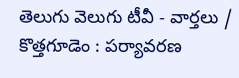తెలుగు వెలుగు టీవీ - వార్తలు / కొత్తగూడెం : పర్యావరణ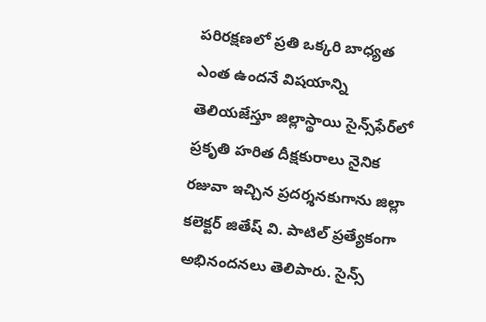పరిరక్షణలో ప్రతి ఒక్కరి బాధ్యత ఎంత ఉందనే విషయాన్ని తెలియజేస్తూ జిల్లాస్థాయి సైన్స్‌ఫేర్‌లో ప్రకృతి హరిత దీక్షకురాలు నైనిక రజువా ఇచ్చిన ప్రదర్శనకుగాను జిల్లా కలెక్టర్‌ జితేష్‌ వి. పాటిల్‌ ప్రత్యేకంగా అభినందనలు తెలిపారు. సైన్స్‌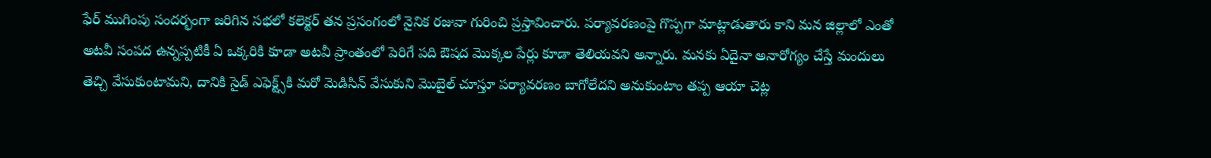ఫేర్‌ ముగింపు సందర్భంగా జరిగిన సభలో కలెక్టర్‌ తన ప్రసంగంలో నైనిక రజువా గురించి ప్రస్తావించారు. పర్యావరణంపై గొప్పగా మాట్లాడుతారు కాని మన జిల్లాలో ఎంతో అటవీ సంపద ఉన్నప్పటికీ ఏ ఒక్కరికి కూడా అటవీ ప్రాంతంలో పెరిగే పది ఔషద మొక్కల పేర్లు కూడా తెలియవని అన్నారు. మనకు ఏదైనా అనారోగ్యం చేస్తే మందులు తెచ్చి వేసుకుంటామని, దానికి సైడ్‌ ఎఫెక్ట్స్‌కి మరో మెడిసిన్‌ వేసుకుని మొబైల్‌ చూస్తూ పర్యావరణం బాగోలేదని అనుకుంటాం తప్ప ఆయా చెట్ల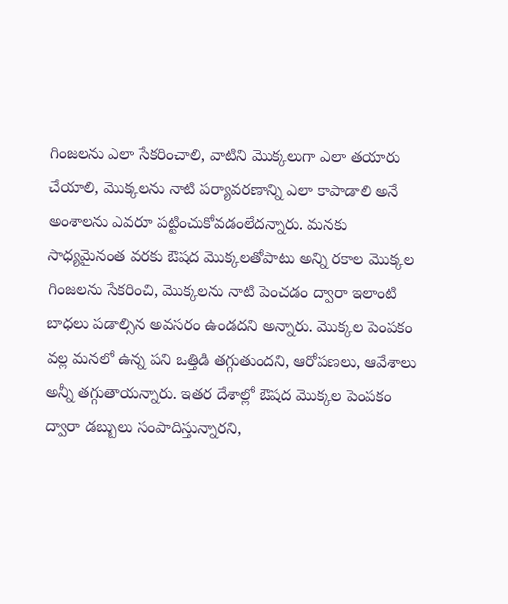గింజలను ఎలా సేకరించాలి, వాటిని మొక్కలుగా ఎలా తయారు చేయాలి, మొక్కలను నాటి పర్యావరణాన్ని ఎలా కాపాడాలి అనే అంశాలను ఎవరూ పట్టించుకోవడంలేదన్నారు. మనకు సాధ్యమైనంత వరకు ఔషద మొక్కలతోపాటు అన్ని రకాల మొక్కల గింజలను సేకరించి, మొక్కలను నాటి పెంచడం ద్వారా ఇలాంటి బాధలు పడాల్సిన అవసరం ఉండదని అన్నారు. మొక్కల పెంపకం వల్ల మనలో ఉన్న పని ఒత్తిడి తగ్గుతుందని, ఆరోపణలు, ఆవేశాలు అన్నీ తగ్గుతాయన్నారు. ఇతర దేశాల్లో ఔషద మొక్కల పెంపకం ద్వారా డబ్బులు సంపాదిస్తున్నారని,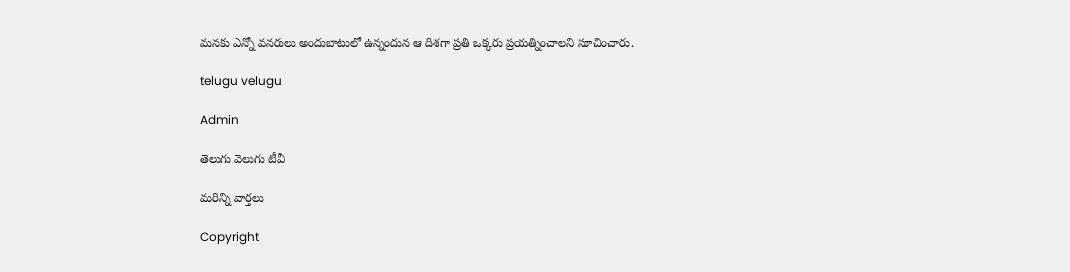మనకు ఎన్నో వనరులు అందుబాటులో ఉన్నందున ఆ దిశగా ప్రతి ఒక్కరు ప్రయత్నించాలని సూచించారు.

telugu velugu

Admin

తెలుగు వెలుగు టీవీ

మరిన్ని వార్తలు

Copyright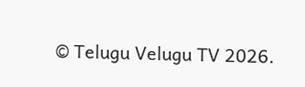© Telugu Velugu TV 2026.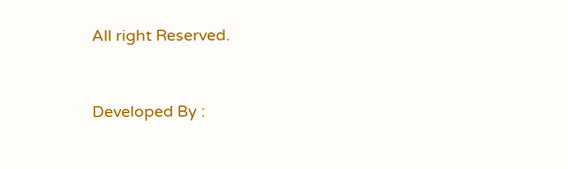All right Reserved.



Developed By :